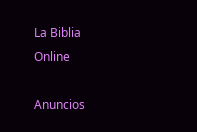La Biblia Online

Anuncios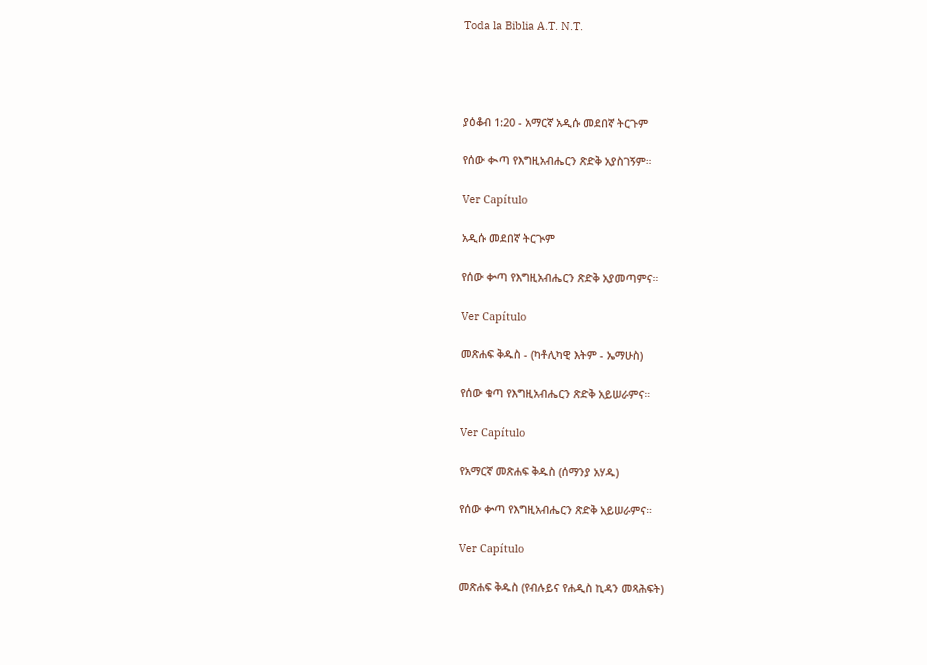Toda la Biblia A.T. N.T.




ያዕቆብ 1:20 - አማርኛ አዲሱ መደበኛ ትርጉም

የሰው ቊጣ የእግዚአብሔርን ጽድቅ አያስገኝም።

Ver Capítulo

አዲሱ መደበኛ ትርጒም

የሰው ቍጣ የእግዚአብሔርን ጽድቅ አያመጣምና።

Ver Capítulo

መጽሐፍ ቅዱስ - (ካቶሊካዊ እትም - ኤማሁስ)

የሰው ቁጣ የእግዚአብሔርን ጽድቅ አይሠራምና።

Ver Capítulo

የአማርኛ መጽሐፍ ቅዱስ (ሰማንያ አሃዱ)

የሰው ቍጣ የእግዚአብሔርን ጽድቅ አይሠራምና።

Ver Capítulo

መጽሐፍ ቅዱስ (የብሉይና የሐዲስ ኪዳን መጻሕፍት)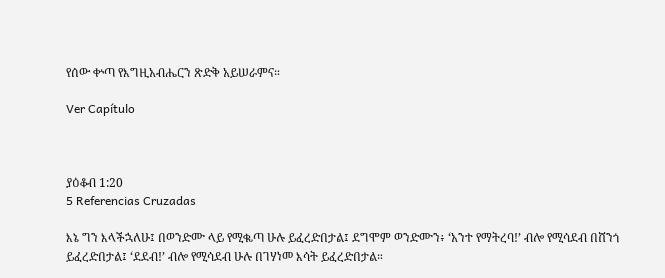የሰው ቍጣ የእግዚአብሔርን ጽድቅ አይሠራምና።

Ver Capítulo



ያዕቆብ 1:20
5 Referencias Cruzadas

እኔ ግን እላችኋለሁ፤ በወንድሙ ላይ የሚቈጣ ሁሉ ይፈረድበታል፤ ደግሞም ወንድሙን፥ ‘አንተ የማትረባ!’ ብሎ የሚሳደብ በሸንጎ ይፈረድበታል፤ ‘ደደብ!’ ብሎ የሚሳደብ ሁሉ በገሃነመ እሳት ይፈረድበታል።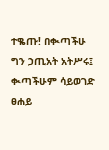ተቈጡ! በቊጣችሁ ግን ኃጢአት አትሥሩ፤ ቊጣችሁም ሳይወገድ ፀሐይ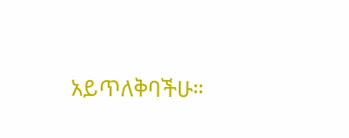አይጥለቅባችሁ።